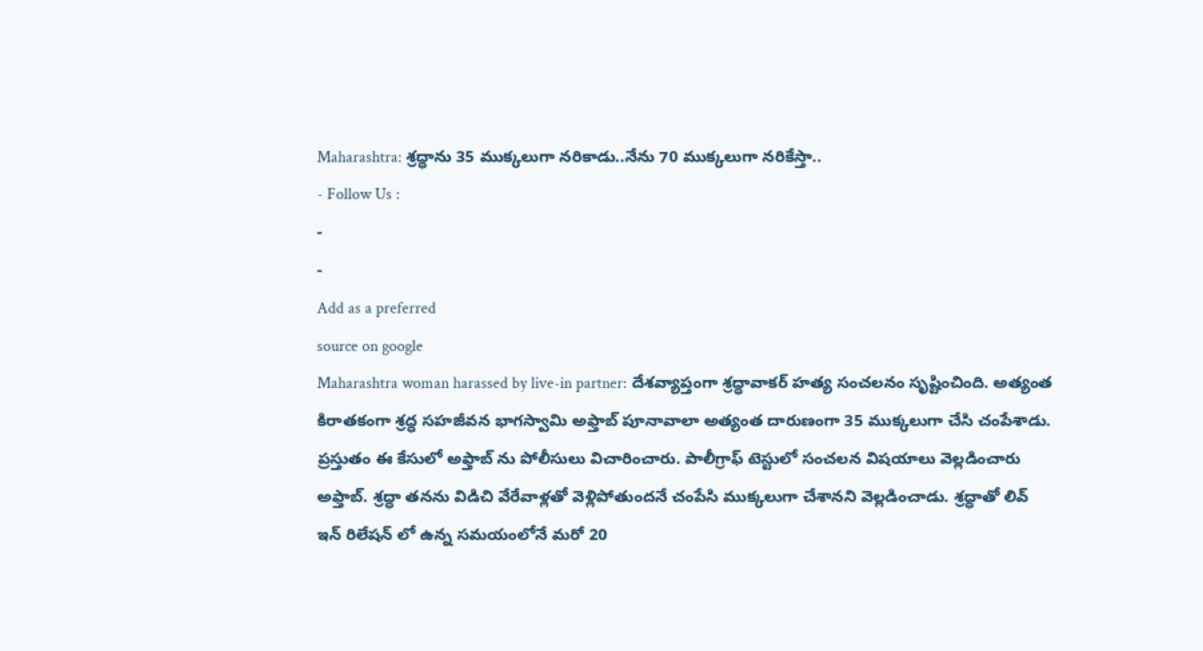Maharashtra: శ్రద్ధాను 35 ముక్కలుగా నరికాడు..నేను 70 ముక్కలుగా నరికేస్తా..
- Follow Us :
-
-
Add as a preferred
source on google
Maharashtra woman harassed by live-in partner: దేశవ్యాప్తంగా శ్రద్ధావాకర్ హత్య సంచలనం సృష్టించింది. అత్యంత కిరాతకంగా శ్రద్ధ సహజీవన భాగస్వామి అఫ్తాబ్ పూనావాలా అత్యంత దారుణంగా 35 ముక్కలుగా చేసి చంపేశాడు. ప్రస్తుతం ఈ కేసులో అఫ్తాబ్ ను పోలీసులు విచారించారు. పాలీగ్రాఫ్ టెస్టులో సంచలన విషయాలు వెల్లడించారు అఫ్తాబ్. శ్రద్ధా తనను విడిచి వేరేవాళ్లతో వెళ్లిపోతుందనే చంపేసి ముక్కలుగా చేశానని వెల్లడించాడు. శ్రద్ధాతో లివ్ ఇన్ రిలేషన్ లో ఉన్న సమయంలోనే మరో 20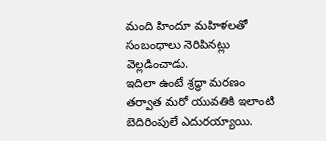మంది హిందూ మహిళలతో సంబంధాలు నెరిపినట్లు వెల్లడించాడు.
ఇదిలా ఉంటే శ్రద్ధా మరణం తర్వాత మరో యువతికి ఇలాంటి బెదిరింపులే ఎదురయ్యాయి.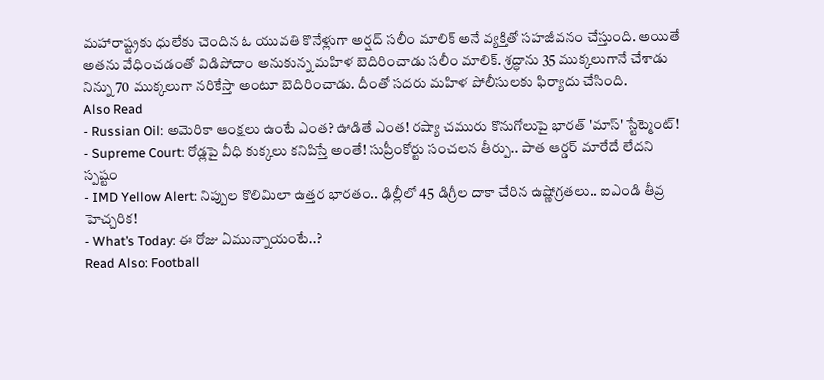మహారాష్ట్రకు ధులేకు చెందిన ఓ యువతి కొనేళ్లుగా అర్షద్ సలీం మాలిక్ అనే వ్యక్తితో సహజీవనం చేస్తుంది. అయితే అతను వేధించడంతో విడిపోదాం అనుకున్న మహిళ బెదిరించాడు సలీం మాలిక్. శ్రద్ధాను 35 ముక్కలుగానే చేశాడు నిన్ను 70 ముక్కలుగా నరికేస్తా అంటూ బెదిరించాడు. దీంతో సదరు మహిళ పోలీసులకు ఫిర్యాదు చేసింది.
Also Read
- Russian Oil: అమెరికా ఆంక్షలు ఉంటే ఎంత? ఊడితే ఎంత! రష్యా చమురు కొనుగోలుపై భారత్ 'మాస్' స్టేట్మెంట్!
- Supreme Court: రోడ్లపై వీధి కుక్కలు కనిపిస్తే అంతే! సుప్రీంకోర్టు సంచలన తీర్పు.. పాత ఆర్డర్ మారేదే లేదని స్పష్టం
- IMD Yellow Alert: నిప్పుల కొలిమిలా ఉత్తర భారతం.. ఢిల్లీలో 45 డిగ్రీల దాకా చేరిన ఉష్ణోగ్రతలు.. ఐఎండి తీవ్ర హెచ్చరిక!
- What’s Today: ఈ రోజు ఏమున్నాయంటే..?
Read Also: Football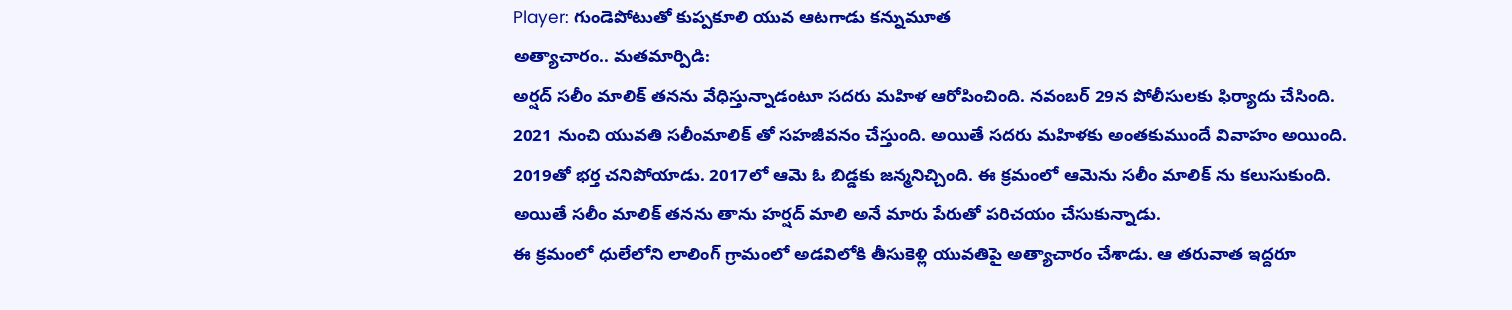Player: గుండెపోటుతో కుప్పకూలి యువ ఆటగాడు కన్నుమూత
అత్యాచారం.. మతమార్పిడి:
అర్షద్ సలీం మాలిక్ తనను వేధిస్తున్నాడంటూ సదరు మహిళ ఆరోపించింది. నవంబర్ 29న పోలీసులకు ఫిర్యాదు చేసింది. 2021 నుంచి యువతి సలీంమాలిక్ తో సహజీవనం చేస్తుంది. అయితే సదరు మహిళకు అంతకుముందే వివాహం అయింది. 2019తో భర్త చనిపోయాడు. 2017లో ఆమె ఓ బిడ్డకు జన్మనిచ్చింది. ఈ క్రమంలో ఆమెను సలీం మాలిక్ ను కలుసుకుంది. అయితే సలీం మాలిక్ తనను తాను హర్షద్ మాలి అనే మారు పేరుతో పరిచయం చేసుకున్నాడు.
ఈ క్రమంలో ధులేలోని లాలింగ్ గ్రామంలో అడవిలోకి తీసుకెళ్లి యువతిపై అత్యాచారం చేశాడు. ఆ తరువాత ఇద్దరూ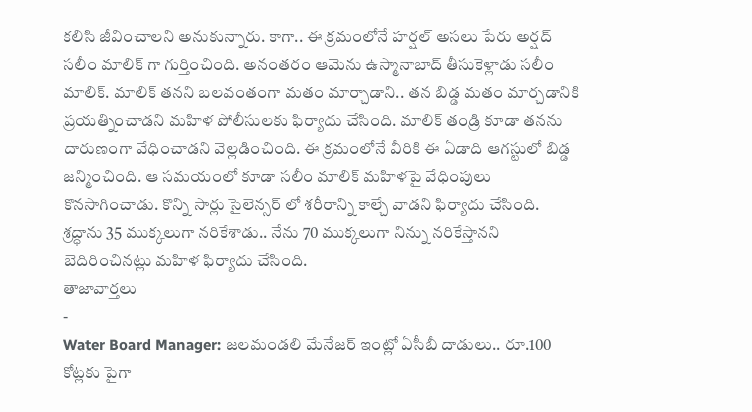కలిసి జీవించాలని అనుకున్నారు. కాగా.. ఈ క్రమంలోనే హర్షల్ అసలు పేరు అర్షద్ సలీం మాలిక్ గా గుర్తించింది. అనంతరం ఆమెను ఉస్మానాబాద్ తీసుకెళ్లాడు సలీం మాలిక్. మాలిక్ తనని బలవంతంగా మతం మార్చాడాని.. తన బిడ్డ మతం మార్చడానికి ప్రయత్నించాడని మహిళ పోలీసులకు ఫిర్యాదు చేసింది. మాలిక్ తండ్రి కూడా తనను దారుణంగా వేధించాడని వెల్లడించింది. ఈ క్రమంలోనే వీరికి ఈ ఏడాది ఆగస్టులో బిడ్డ జన్మించింది. ఆ సమయంలో కూడా సలీం మాలిక్ మహిళపై వేధింపులు కొనసాగించాడు. కొన్ని సార్లు సైలెన్సర్ లో శరీరాన్ని కాల్చే వాడని ఫిర్యాదు చేసింది. శ్రద్ధాను 35 ముక్కలుగా నరికేశాడు.. నేను 70 ముక్కలుగా నిన్ను నరికేస్తానని బెదిరించినట్లు మహిళ ఫిర్యాదు చేసింది.
తాజావార్తలు
-
Water Board Manager: జలమండలి మేనేజర్ ఇంట్లో ఏసీబీ దాడులు.. రూ.100 కోట్లకు పైగా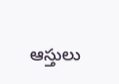ఆస్తులు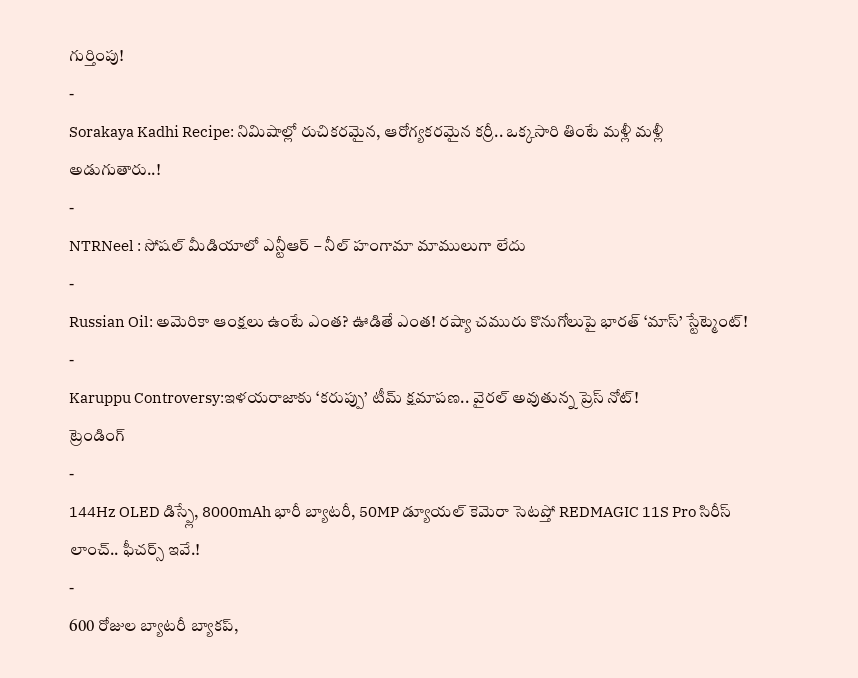గుర్తింపు!
-
Sorakaya Kadhi Recipe: నిమిషాల్లో రుచికరమైన, ఆరోగ్యకరమైన కర్రీ.. ఒక్కసారి తింటే మళ్లీ మళ్లీ అడుగుతారు..!
-
NTRNeel : సోషల్ మీడియాలో ఎన్టీఆర్ – నీల్ హంగామా మాములుగా లేదు
-
Russian Oil: అమెరికా ఆంక్షలు ఉంటే ఎంత? ఊడితే ఎంత! రష్యా చమురు కొనుగోలుపై భారత్ ‘మాస్’ స్టేట్మెంట్!
-
Karuppu Controversy:ఇళయరాజాకు ‘కరుప్పు’ టీమ్ క్షమాపణ.. వైరల్ అవుతున్న ప్రెస్ నోట్!
ట్రెండింగ్
-
144Hz OLED డిస్ప్లే, 8000mAh భారీ బ్యాటరీ, 50MP డ్యూయల్ కెమెరా సెటప్తో REDMAGIC 11S Pro సిరీస్ లాంచ్.. ఫీచర్స్ ఇవే.!
-
600 రోజుల బ్యాటరీ బ్యాకప్,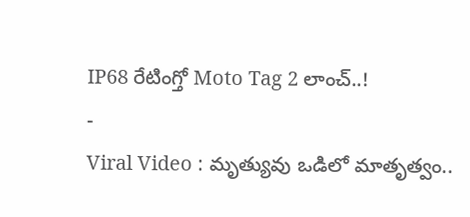IP68 రేటింగ్తో Moto Tag 2 లాంచ్..!
-
Viral Video : మృత్యువు ఒడిలో మాతృత్వం..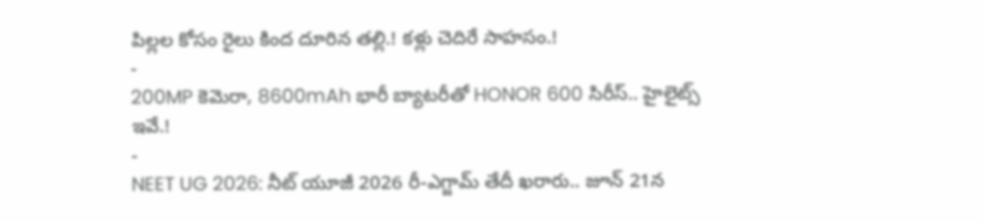పిల్లల కోసం రైలు కింద దూరిన తల్లి.! కళ్లు చెదిరే సాహసం.!
-
200MP కెమెరా, 8600mAh భారీ బ్యాటరీతో HONOR 600 సిరీస్.. హైలైట్స్ ఇవే.!
-
NEET UG 2026: నీట్ యూజీ 2026 రీ-ఎగ్జామ్ తేదీ ఖరారు.. జూన్ 21న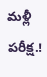మళ్లీ పరీక్ష.!